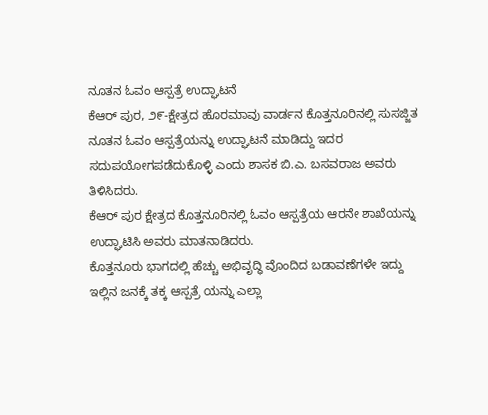ನೂತನ ಓವಂ ಆಸ್ಪತ್ರೆ ಉದ್ಘಾಟನೆ
ಕೆಆರ್ ಪುರ, ೨೯-ಕ್ಷೇತ್ರದ ಹೊರಮಾವು ವಾರ್ಡನ ಕೊತ್ತನೂರಿನಲ್ಲಿ ಸುಸಜ್ಜಿತ ನೂತನ ಓವಂ ಆಸ್ಪತ್ರೆಯನ್ನು ಉದ್ಘಾಟನೆ ಮಾಡಿದ್ದು ಇದರ ಸದುಪಯೋಗಪಡೆದುಕೊಳ್ಳಿ ಎಂದು ಶಾಸಕ ಬಿ.ಎ. ಬಸವರಾಜ ಅವರು ತಿಳಿಸಿದರು.
ಕೆಆರ್ ಪುರ ಕ್ಷೇತ್ರದ ಕೊತ್ತನೂರಿನಲ್ಲಿ ಓವಂ ಆಸ್ಪತ್ರೆಯ ಆರನೇ ಶಾಖೆಯನ್ನು ಉದ್ಘಾಟಿಸಿ ಅವರು ಮಾತನಾಡಿದರು.
ಕೊತ್ತನೂರು ಭಾಗದಲ್ಲಿ ಹೆಚ್ಚು ಅಭಿವೃದ್ಧಿ ವೊಂದಿದ ಬಡಾವಣೆಗಳೇ ಇದ್ದು ಇಲ್ಲಿನ ಜನಕ್ಕೆ ತಕ್ಕ ಆಸ್ಪತ್ರೆ ಯನ್ನು ಎಲ್ಲಾ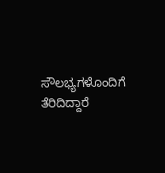ಸೌಲಭ್ಯಗಳೊಂದಿಗೆ ತೆರಿದಿದ್ದಾರೆ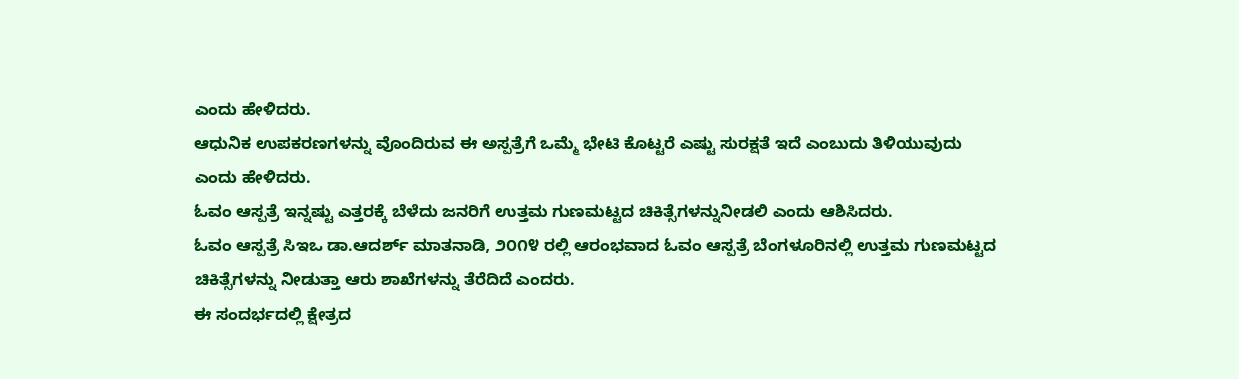ಎಂದು ಹೇಳಿದರು.
ಆಧುನಿಕ ಉಪಕರಣಗಳನ್ನು ವೊಂದಿರುವ ಈ ಅಸ್ಪತ್ರೆಗೆ ಒಮ್ಮೆ ಭೇಟಿ ಕೊಟ್ಟರೆ ಎಷ್ಟು ಸುರಕ್ಷತೆ ಇದೆ ಎಂಬುದು ತಿಳಿಯುವುದು ಎಂದು ಹೇಳಿದರು.
ಓವಂ ಆಸ್ಪತ್ರೆ ಇನ್ನಷ್ಟು ಎತ್ತರಕ್ಕೆ ಬೆಳೆದು ಜನರಿಗೆ ಉತ್ತಮ ಗುಣಮಟ್ಟದ ಚಿಕಿತ್ಸೆಗಳನ್ನುನೀಡಲಿ ಎಂದು ಆಶಿಸಿದರು.
ಓವಂ ಆಸ್ಪತ್ರೆ ಸಿಇಒ ಡಾ.ಆದರ್ಶ್ ಮಾತನಾಡಿ, ೨೦೧೪ ರಲ್ಲಿ ಆರಂಭವಾದ ಓವಂ ಆಸ್ಪತ್ರೆ ಬೆಂಗಳೂರಿನಲ್ಲಿ ಉತ್ತಮ ಗುಣಮಟ್ಟದ ಚಿಕಿತ್ಸೆಗಳನ್ನು ನೀಡುತ್ತಾ ಆರು ಶಾಖೆಗಳನ್ನು ತೆರೆದಿದೆ ಎಂದರು.
ಈ ಸಂದರ್ಭದಲ್ಲಿ ಕ್ಷೇತ್ರದ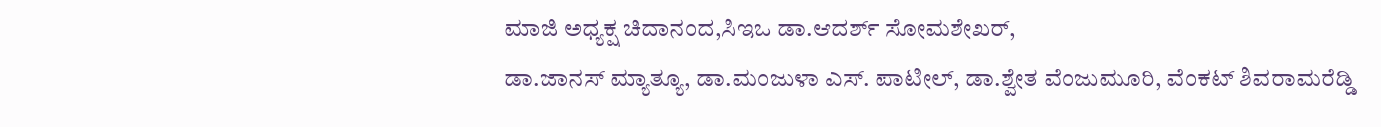ಮಾಜಿ ಅಧ್ಯಕ್ಷ ಚಿದಾನಂದ,ಸಿಇಒ ಡಾ.ಆದರ್ಶ್ ಸೋಮಶೇಖರ್,
ಡಾ.ಜಾನಸ್ ಮ್ಯಾತ್ಯೂ, ಡಾ.ಮಂಜುಳಾ ಎಸ್. ಪಾಟೀಲ್, ಡಾ.ಶ್ವೇತ ವೆಂಜುಮೂರಿ, ವೆಂಕಟ್ ಶಿವರಾಮರೆಡ್ಡಿ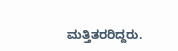ಮತ್ತಿತರರಿದ್ದರು.